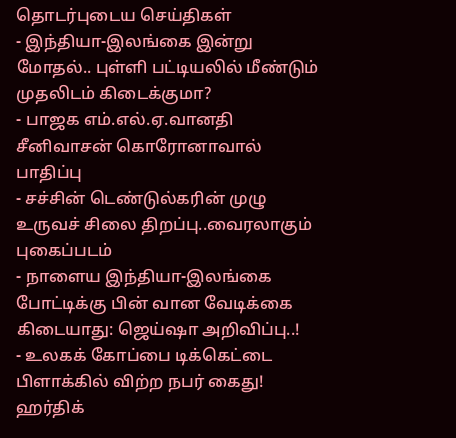தொடர்புடைய செய்திகள்
- இந்தியா-இலங்கை இன்று மோதல்.. புள்ளி பட்டியலில் மீண்டும் முதலிடம் கிடைக்குமா?
- பாஜக எம்.எல்.ஏ.வானதி சீனிவாசன் கொரோனாவால் பாதிப்பு
- சச்சின் டெண்டுல்கரின் முழு உருவச் சிலை திறப்பு..வைரலாகும் புகைப்படம்
- நாளைய இந்தியா-இலங்கை போட்டிக்கு பின் வான வேடிக்கை கிடையாது: ஜெய்ஷா அறிவிப்பு..!
- உலகக் கோப்பை டிக்கெட்டை பிளாக்கில் விற்ற நபர் கைது!
ஹர்திக்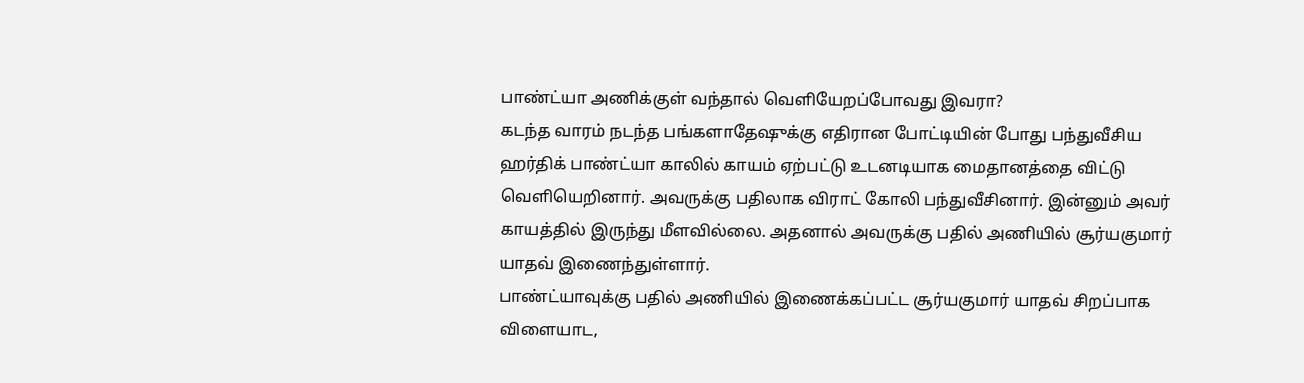பாண்ட்யா அணிக்குள் வந்தால் வெளியேறப்போவது இவரா?
கடந்த வாரம் நடந்த பங்களாதேஷுக்கு எதிரான போட்டியின் போது பந்துவீசிய ஹர்திக் பாண்ட்யா காலில் காயம் ஏற்பட்டு உடனடியாக மைதானத்தை விட்டு வெளியெறினார். அவருக்கு பதிலாக விராட் கோலி பந்துவீசினார். இன்னும் அவர் காயத்தில் இருந்து மீளவில்லை. அதனால் அவருக்கு பதில் அணியில் சூர்யகுமார் யாதவ் இணைந்துள்ளார்.
பாண்ட்யாவுக்கு பதில் அணியில் இணைக்கப்பட்ட சூர்யகுமார் யாதவ் சிறப்பாக விளையாட,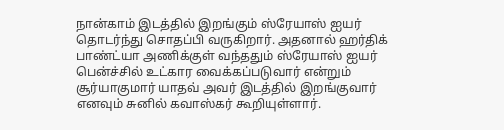நான்காம் இடத்தில் இறங்கும் ஸ்ரேயாஸ் ஐயர் தொடர்ந்து சொதப்பி வருகிறார். அதனால் ஹர்திக் பாண்ட்யா அணிக்குள் வந்ததும் ஸ்ரேயாஸ் ஐயர் பென்ச்சில் உட்கார வைக்கப்படுவார் என்றும் சூர்யாகுமார் யாதவ் அவர் இடத்தில் இறங்குவார் எனவும் சுனில் கவாஸ்கர் கூறியுள்ளார்.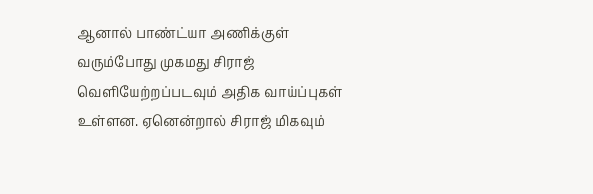ஆனால் பாண்ட்யா அணிக்குள் வரும்போது முகமது சிராஜ் வெளியேற்றப்படவும் அதிக வாய்ப்புகள் உள்ளன. ஏனென்றால் சிராஜ் மிகவும்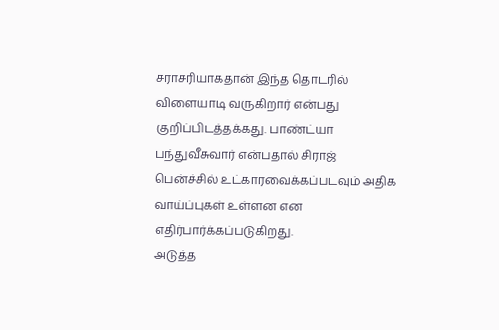சராசரியாகதான் இந்த தொடரில் விளையாடி வருகிறார் என்பது குறிப்பிடத்தக்கது. பாண்ட்யா பந்துவீசுவார் என்பதால் சிராஜ் பென்ச்சில் உட்காரவைக்கப்படவும் அதிக வாய்ப்புகள் உள்ளன என எதிர்பார்க்கப்படுகிறது.
அடுத்த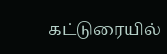கட்டுரையில்